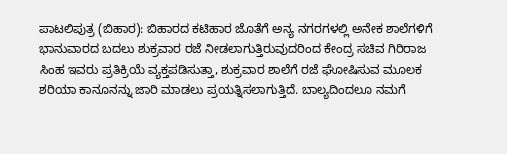ಪಾಟಲಿಪುತ್ರ (ಬಿಹಾರ): ಬಿಹಾರದ ಕಟಿಹಾರ ಜೊತೆಗೆ ಅನ್ಯ ನಗರಗಳಲ್ಲಿ ಅನೇಕ ಶಾಲೆಗಳಿಗೆ ಭಾನುವಾರದ ಬದಲು ಶುಕ್ರವಾರ ರಜೆ ನೀಡಲಾಗುತ್ತಿರುವುದರಿಂದ ಕೇಂದ್ರ ಸಚಿವ ಗಿರಿರಾಜ ಸಿಂಹ ಇವರು ಪ್ರತಿಕ್ರಿಯೆ ವ್ಯಕ್ತಪಡಿಸುತ್ತಾ, ಶುಕ್ರವಾರ ಶಾಲೆಗೆ ರಜೆ ಘೋಷಿಸುವ ಮೂಲಕ ಶರಿಯಾ ಕಾನೂನನ್ನು ಜಾರಿ ಮಾಡಲು ಪ್ರಯತ್ನಿಸಲಾಗುತ್ತಿದೆ. ಬಾಲ್ಯದಿಂದಲೂ ನಮಗೆ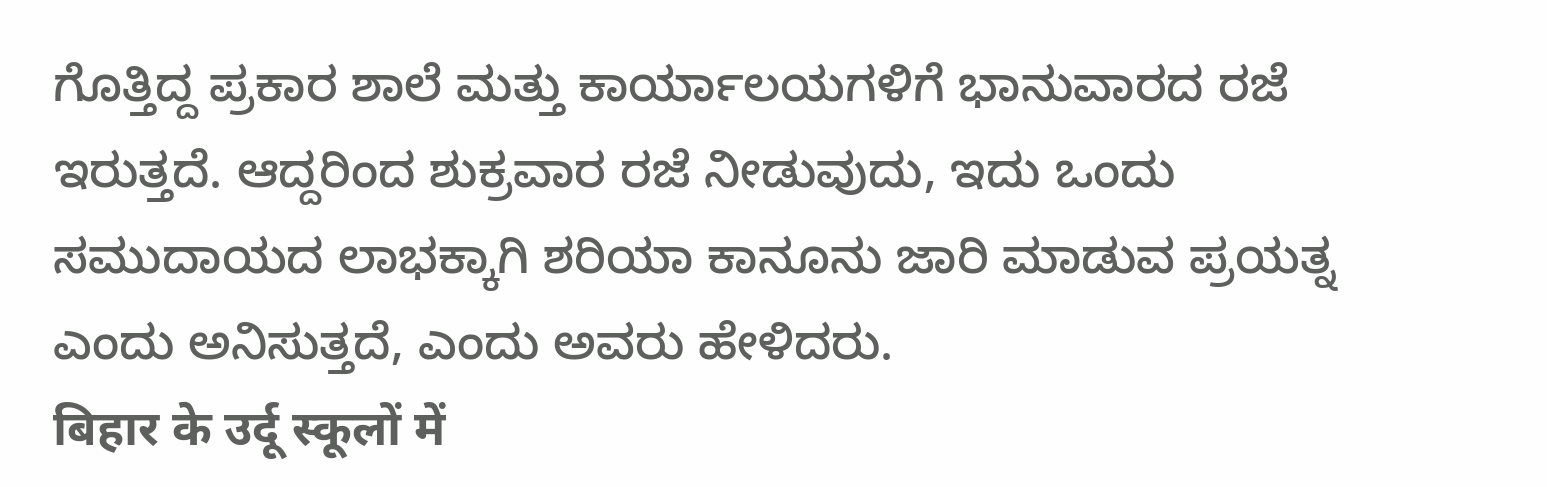ಗೊತ್ತಿದ್ದ ಪ್ರಕಾರ ಶಾಲೆ ಮತ್ತು ಕಾರ್ಯಾಲಯಗಳಿಗೆ ಭಾನುವಾರದ ರಜೆ ಇರುತ್ತದೆ. ಆದ್ದರಿಂದ ಶುಕ್ರವಾರ ರಜೆ ನೀಡುವುದು, ಇದು ಒಂದು ಸಮುದಾಯದ ಲಾಭಕ್ಕಾಗಿ ಶರಿಯಾ ಕಾನೂನು ಜಾರಿ ಮಾಡುವ ಪ್ರಯತ್ನ ಎಂದು ಅನಿಸುತ್ತದೆ, ಎಂದು ಅವರು ಹೇಳಿದರು.
बिहार के उर्दू स्कूलों में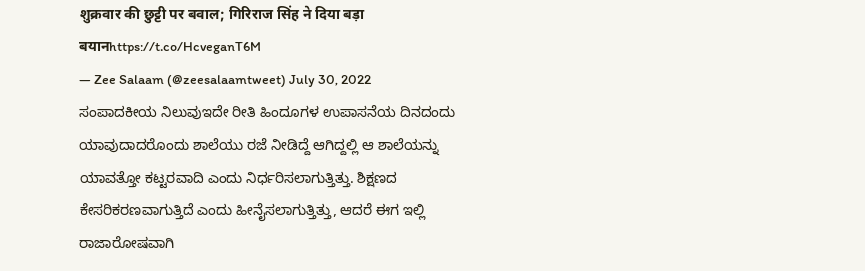शुक्रवार की छुट्टी पर बवाल; गिरिराज सिंह ने दिया बड़ा बयानhttps://t.co/HcveganT6M
— Zee Salaam (@zeesalaamtweet) July 30, 2022
ಸಂಪಾದಕೀಯ ನಿಲುವುಇದೇ ರೀತಿ ಹಿಂದೂಗಳ ಉಪಾಸನೆಯ ದಿನದಂದು ಯಾವುದಾದರೊಂದು ಶಾಲೆಯು ರಜೆ ನೀಡಿದ್ದೆ ಆಗಿದ್ದಲ್ಲಿ ಆ ಶಾಲೆಯನ್ನು ಯಾವತ್ತೋ ಕಟ್ಟರವಾದಿ ಎಂದು ನಿರ್ಧರಿಸಲಾಗುತ್ತಿತ್ತು. ಶಿಕ್ಷಣದ ಕೇಸರಿಕರಣವಾಗುತ್ತಿದೆ ಎಂದು ಹೀನೈಸಲಾಗುತ್ತಿತ್ತು, ಆದರೆ ಈಗ ಇಲ್ಲಿ ರಾಜಾರೋಷವಾಗಿ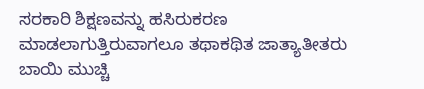ಸರಕಾರಿ ಶಿಕ್ಷಣವನ್ನು ಹಸಿರುಕರಣ ಮಾಡಲಾಗುತ್ತಿರುವಾಗಲೂ ತಥಾಕಥಿತ ಜಾತ್ಯಾತೀತರು ಬಾಯಿ ಮುಚ್ಚಿ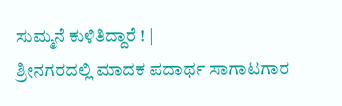ಸುಮ್ಮನೆ ಕುಳಿತಿದ್ದಾರೆ ! |
ಶ್ರೀನಗರದಲ್ಲಿ ಮಾದಕ ಪದಾರ್ಥ ಸಾಗಾಟಗಾರ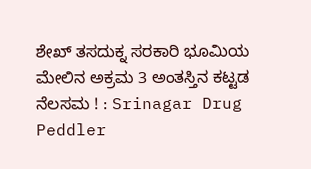ಶೇಖ್ ತಸದುಕ್ನ ಸರಕಾರಿ ಭೂಮಿಯ ಮೇಲಿನ ಅಕ್ರಮ 3 ಅಂತಸ್ತಿನ ಕಟ್ಟಡ ನೆಲಸಮ ! : Srinagar Drug Peddler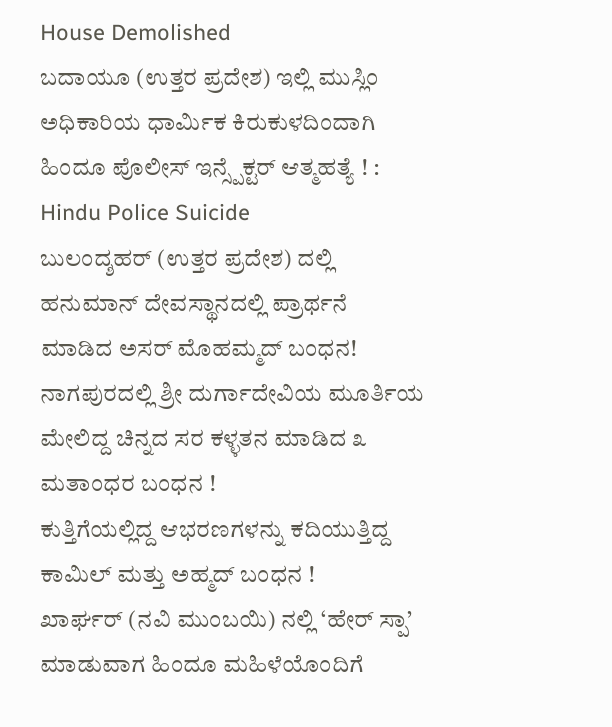House Demolished
ಬದಾಯೂ (ಉತ್ತರ ಪ್ರದೇಶ) ಇಲ್ಲಿ ಮುಸ್ಲಿಂ ಅಧಿಕಾರಿಯ ಧಾರ್ಮಿಕ ಕಿರುಕುಳದಿಂದಾಗಿ ಹಿಂದೂ ಪೊಲೀಸ್ ಇನ್ಸ್ಪೆಕ್ಟರ್ ಆತ್ಮಹತ್ಯೆ ! : Hindu Police Suicide
ಬುಲಂದ್ಶಹರ್ (ಉತ್ತರ ಪ್ರದೇಶ) ದಲ್ಲಿ ಹನುಮಾನ್ ದೇವಸ್ಥಾನದಲ್ಲಿ ಪ್ರಾರ್ಥನೆ ಮಾಡಿದ ಅಸರ್ ಮೊಹಮ್ಮದ್ ಬಂಧನ!
ನಾಗಪುರದಲ್ಲಿ ಶ್ರೀ ದುರ್ಗಾದೇವಿಯ ಮೂರ್ತಿಯ ಮೇಲಿದ್ದ ಚಿನ್ನದ ಸರ ಕಳ್ಳತನ ಮಾಡಿದ ೩ ಮತಾಂಧರ ಬಂಧನ !
ಕುತ್ತಿಗೆಯಲ್ಲಿದ್ದ ಆಭರಣಗಳನ್ನು ಕದಿಯುತ್ತಿದ್ದ ಕಾಮಿಲ್ ಮತ್ತು ಅಹ್ಮದ್ ಬಂಧನ !
ಖಾರ್ಘರ್ (ನವಿ ಮುಂಬಯಿ) ನಲ್ಲಿ ‘ಹೇರ್ ಸ್ಪಾ’ ಮಾಡುವಾಗ ಹಿಂದೂ ಮಹಿಳೆಯೊಂದಿಗೆ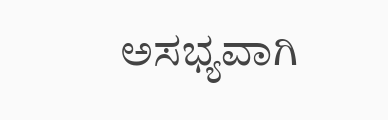ಅಸಭ್ಯವಾಗಿ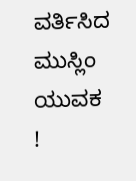ವರ್ತಿಸಿದ ಮುಸ್ಲಿಂ ಯುವಕ !